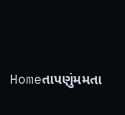Homeતાપણુંમમતા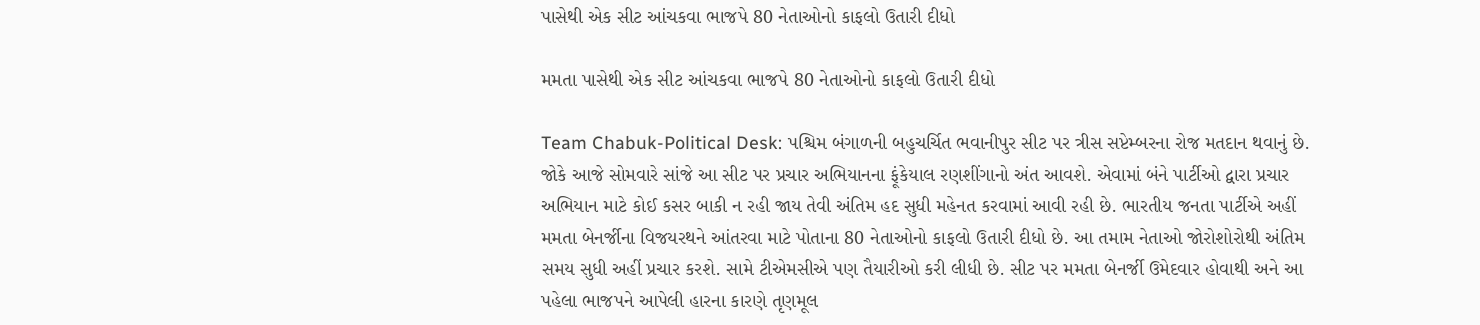પાસેથી એક સીટ આંચકવા ભાજપે 80 નેતાઓનો કાફલો ઉતારી દીધો

મમતા પાસેથી એક સીટ આંચકવા ભાજપે 80 નેતાઓનો કાફલો ઉતારી દીધો

Team Chabuk-Political Desk: પશ્ચિમ બંગાળની બહુચર્ચિત ભવાનીપુર સીટ પર ત્રીસ સપ્ટેમ્બરના રોજ મતદાન થવાનું છે. જોકે આજે સોમવારે સાંજે આ સીટ પર પ્રચાર અભિયાનના ફૂંકેયાલ રણશીંગાનો અંત આવશે. એવામાં બંને પાર્ટીઓ દ્વારા પ્રચાર અભિયાન માટે કોઈ કસર બાકી ન રહી જાય તેવી અંતિમ હદ સુધી મહેનત કરવામાં આવી રહી છે. ભારતીય જનતા પાર્ટીએ અહીં મમતા બેનર્જીના વિજયરથને આંતરવા માટે પોતાના 80 નેતાઓનો કાફલો ઉતારી દીધો છે. આ તમામ નેતાઓ જોરોશોરોથી અંતિમ સમય સુધી અહીં પ્રચાર કરશે. સામે ટીએમસીએ પણ તૈયારીઓ કરી લીધી છે. સીટ પર મમતા બેનર્જી ઉમેદવાર હોવાથી અને આ પહેલા ભાજપને આપેલી હારના કારણે તૃણમૂલ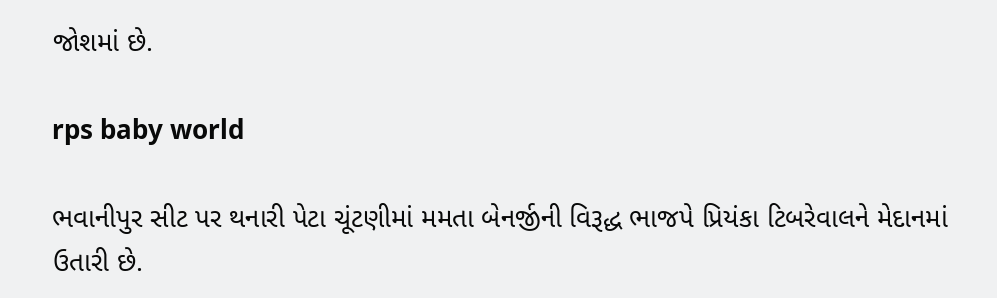જોશમાં છે.

rps baby world

ભવાનીપુર સીટ પર થનારી પેટા ચૂંટણીમાં મમતા બેનર્જીની વિરૂદ્ધ ભાજપે પ્રિયંકા ટિબરેવાલને મેદાનમાં ઉતારી છે.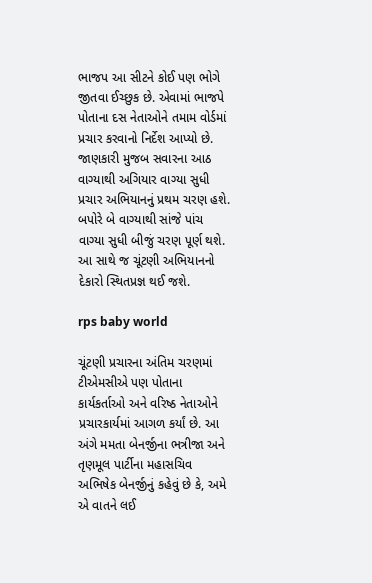ભાજપ આ સીટને કોઈ પણ ભોગે જીતવા ઈચ્છુક છે. એવામાં ભાજપે પોતાના દસ નેતાઓને તમામ વોર્ડમાં  પ્રચાર કરવાનો નિર્દેશ આપ્યો છે. જાણકારી મુજબ સવારના આઠ વાગ્યાથી અગિયાર વાગ્યા સુધી પ્રચાર અભિયાનનું પ્રથમ ચરણ હશે. બપોરે બે વાગ્યાથી સાંજે પાંચ વાગ્યા સુધી બીજું ચરણ પૂર્ણ થશે. આ સાથે જ ચૂંટણી અભિયાનનો દેકારો સ્થિતપ્રજ્ઞ થઈ જશે.

rps baby world

ચૂંટણી પ્રચારના અંતિમ ચરણમાં ટીએમસીએ પણ પોતાના કાર્યકર્તાઓ અને વરિષ્ઠ નેતાઓને પ્રચારકાર્યમાં આગળ કર્યાં છે. આ અંગે મમતા બેનર્જીના ભત્રીજા અને તૃણમૂલ પાર્ટીના મહાસચિવ અભિષેક બેનર્જીનું કહેવું છે કે, અમે એ વાતને લઈ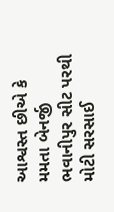આશ્વસ્ત છીએ કે મમતા બેનર્જી ભવાનીપુર સીટ પરથી મોટી સરસાઈ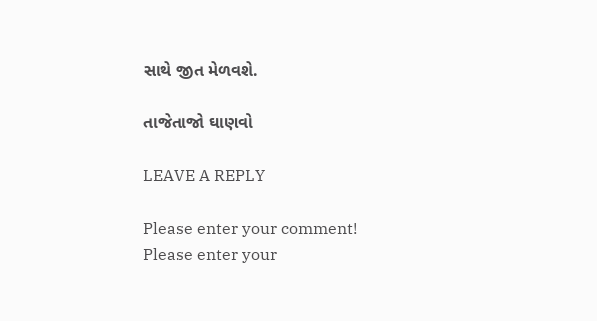સાથે જીત મેળવશે.

તાજેતાજો ઘાણવો

LEAVE A REPLY

Please enter your comment!
Please enter your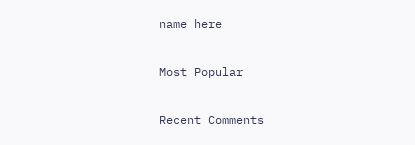name here

Most Popular

Recent Comments